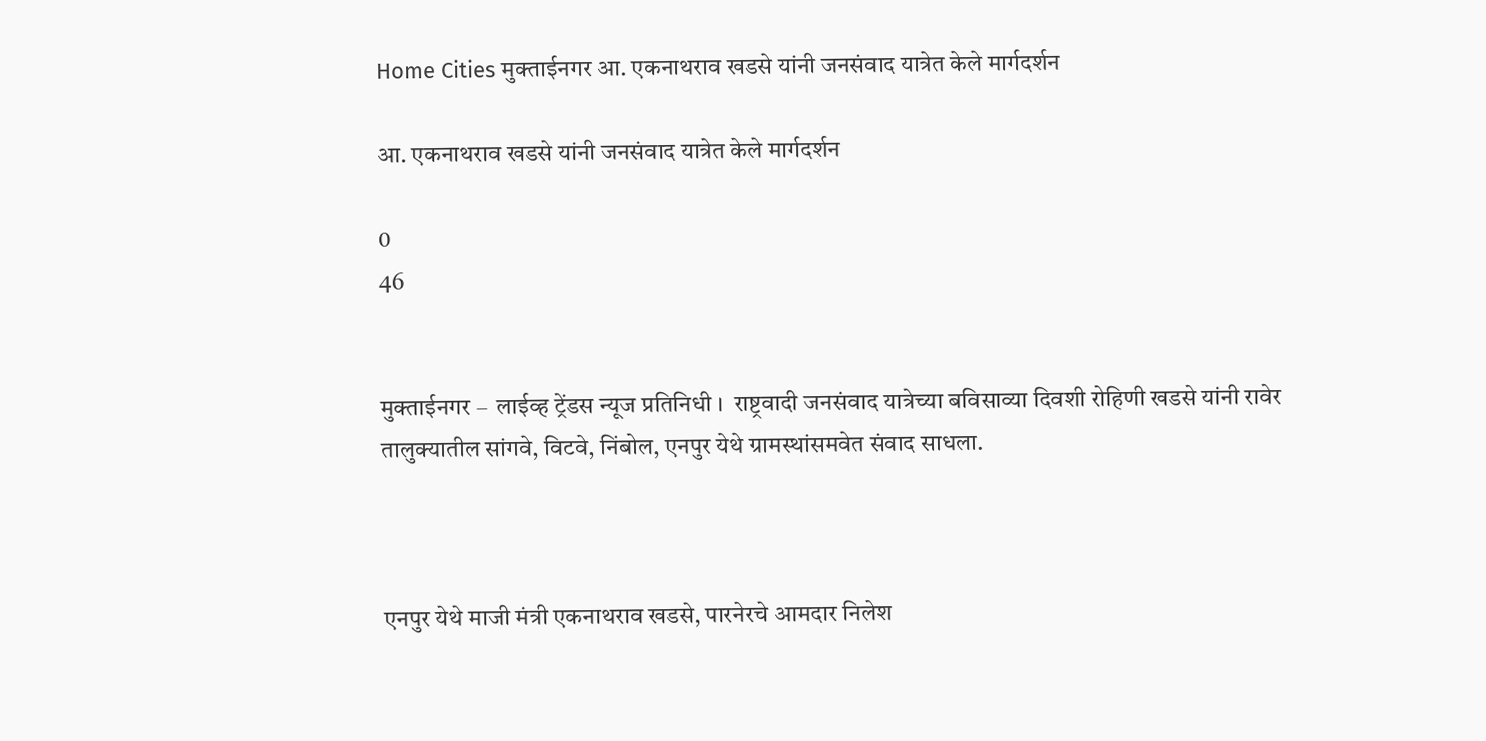Home Cities मुक्ताईनगर आ. एकनाथराव खडसे यांनी जनसंवाद यात्रेत केले मार्गदर्शन

आ. एकनाथराव खडसे यांनी जनसंवाद यात्रेत केले मार्गदर्शन

0
46


मुक्ताईनगर –  लाईव्ह ट्रेंडस न्यूज प्रतिनिधी ।  राष्ट्रवादी जनसंवाद यात्रेच्या बविसाव्या दिवशी रोहिणी खडसे यांनी रावेर तालुक्यातील सांगवे, विटवे, निंबोल, एनपुर येथे ग्रामस्थांसमवेत संवाद साधला.



एनपुर येथे माजी मंत्री एकनाथराव खडसे, पारनेरचे आमदार निलेश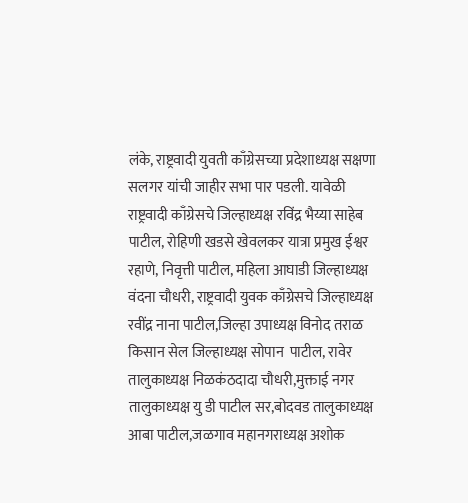लंके, राष्ट्रवादी युवती काँग्रेसच्या प्रदेशाध्यक्ष सक्षणा सलगर यांची जाहीर सभा पार पडली. यावेळी राष्ट्रवादी काँग्रेसचे जिल्हाध्यक्ष रविंद्र भैय्या साहेब पाटील, रोहिणी खडसे खेवलकर यात्रा प्रमुख ईश्वर रहाणे, निवृत्ती पाटील, महिला आघाडी जिल्हाध्यक्ष वंदना चौधरी, राष्ट्रवादी युवक काँग्रेसचे जिल्हाध्यक्ष रवींद्र नाना पाटील,जिल्हा उपाध्यक्ष विनोद तराळ किसान सेल जिल्हाध्यक्ष सोपान  पाटील, रावेर तालुकाध्यक्ष निळकंठदादा चौधरी,मुक्ताई नगर तालुकाध्यक्ष यु डी पाटील सर,बोदवड तालुकाध्यक्ष आबा पाटील,जळगाव महानगराध्यक्ष अशोक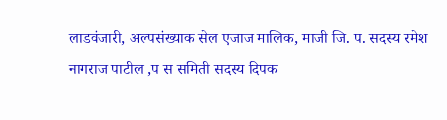लाडवंजारी, अल्पसंख्याक सेल एजाज मालिक, माजी जि. प. सदस्य रमेश नागराज पाटील ,प स समिती सदस्य दिपक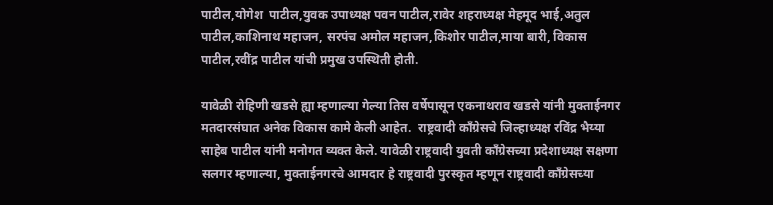पाटील,योगेश  पाटील,युवक उपाध्यक्ष पवन पाटील,रावेर शहराध्यक्ष मेहमूद भाई,अतुल पाटील,काशिनाथ महाजन, सरपंच अमोल महाजन,किशोर पाटील,माया बारी, विकास पाटील,रवींद्र पाटील यांची प्रमुख उपस्थिती होती.

यावेळी रोहिणी खडसे ह्या म्हणाल्या गेल्या तिस वर्षेपासून एकनाथराव खडसे यांनी मुक्ताईनगर मतदारसंघात अनेक विकास कामे केली आहेत.  राष्ट्रवादी काँग्रेसचे जिल्हाध्यक्ष रविंद्र भैय्या साहेब पाटील यांनी मनोगत व्यक्त केले. यावेळी राष्ट्रवादी युवती काँग्रेसच्या प्रदेशाध्यक्ष सक्षणा सलगर म्हणाल्या, मुक्ताईनगरचे आमदार हे राष्ट्रवादी पुरस्कृत म्हणून राष्ट्रवादी काँग्रेसच्या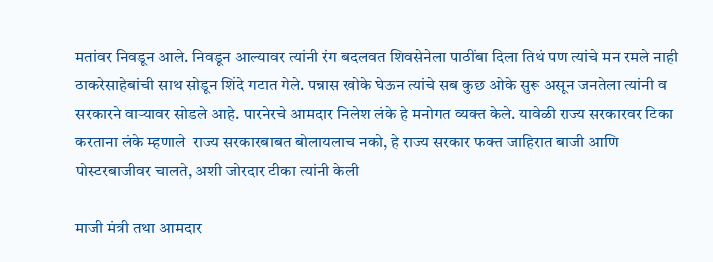मतांवर निवडून आले. निवडून आल्यावर त्यांनी रंग बदलवत शिवसेनेला पाठींबा दिला तिथं पण त्यांचे मन रमले नाही ठाकरेसाहेबांची साथ सोडून शिंदे गटात गेले. पन्नास खोके घेऊन त्यांचे सब कुछ ओके सुरू असून जनतेला त्यांनी व सरकारने वाऱ्यावर सोडले आहे. पारनेरचे आमदार निलेश लंके हे मनोगत व्यक्त केले. यावेळी राज्य सरकारवर टिका करताना लंके म्हणाले  राज्य सरकारबाबत बोलायलाच नको, हे राज्य सरकार फक्त जाहिरात बाजी आणि पोस्टरबाजीवर चालते, अशी जोरदार टीका त्यांनी केली

माजी मंत्री तथा आमदार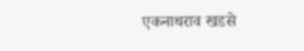एकनाथराव खडसे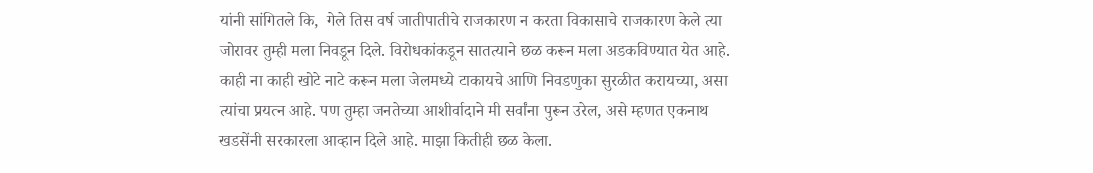यांनी सांगितले कि,  गेले तिस वर्ष जातीपातीचे राजकारण न करता विकासाचे राजकारण केले त्या जोरावर तुम्ही मला निवडून दिले. विरोधकांकडून सातत्याने छळ करून मला अडकविण्यात येत आहे. काही ना काही खोटे नाटे करून मला जेलमध्ये टाकायचे आणि निवडणुका सुरळीत करायच्या, असा त्यांचा प्रयत्न आहे. पण तुम्हा जनतेच्या आशीर्वादाने मी सर्वांना पुरून उरेल, असे म्हणत एकनाथ खडसेंनी सरकारला आव्हान दिले आहे. माझा कितीही छळ केला.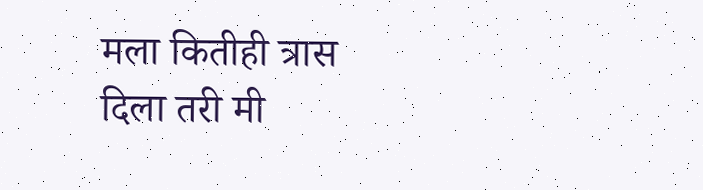मला कितीही त्रास दिला तरी मी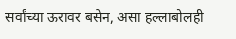सर्वांच्या ऊरावर बसेन, असा हल्लाबोलही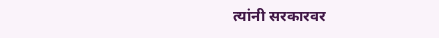त्यांनी सरकारवर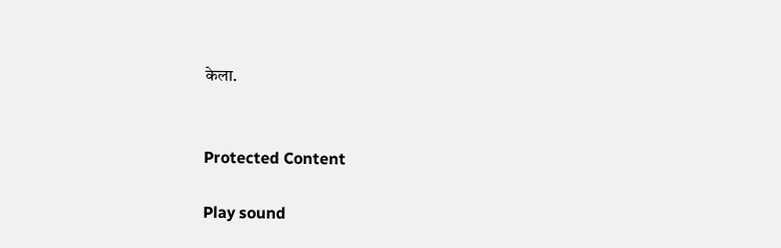केला.


Protected Content

Play sound